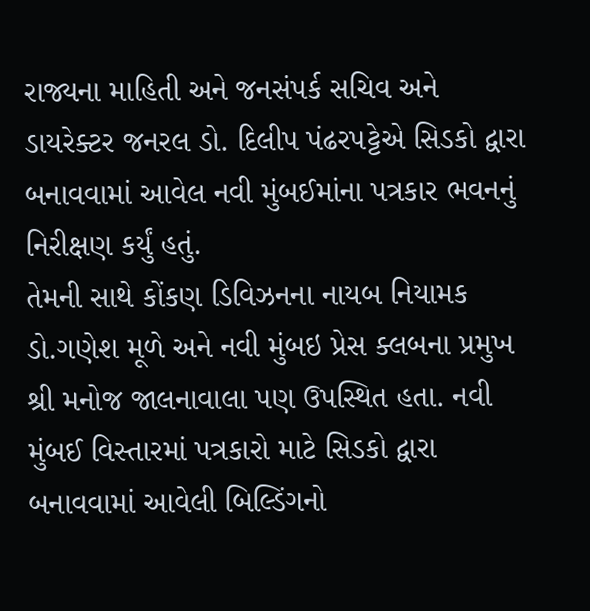રાજ્યના માહિતી અને જનસંપર્ક સચિવ અને ડાયરેક્ટર જનરલ ડો. દિલીપ પંઢરપટ્ટેએ સિડકો દ્વારા બનાવવામાં આવેલ નવી મુંબઈમાંના પત્રકાર ભવનનું નિરીક્ષણ કર્યું હતું.
તેમની સાથે કોંકણ ડિવિઝનના નાયબ નિયામક ડો.ગણેશ મૂળે અને નવી મુંબઇ પ્રેસ ક્લબના પ્રમુખ શ્રી મનોજ જાલનાવાલા પણ ઉપસ્થિત હતા. નવી મુંબઈ વિસ્તારમાં પત્રકારો માટે સિડકો દ્વારા બનાવવામાં આવેલી બિલ્ડિંગનો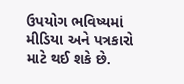ઉપયોગ ભવિષ્યમાં મીડિયા અને પત્રકારો માટે થઈ શકે છે.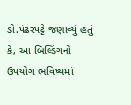ડો.પંઢરપટ્ટે જણાવ્યું હતું કે, આ બિલ્ડિંગનો ઉપયોગ ભવિષ્યમાં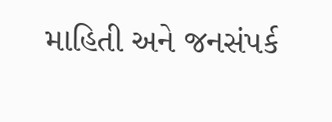માહિતી અને જનસંપર્ક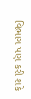વિભાગ પણ કરી શકે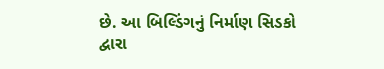છે. આ બિલ્ડિંગનું નિર્માણ સિડકો દ્વારા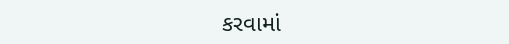કરવામાં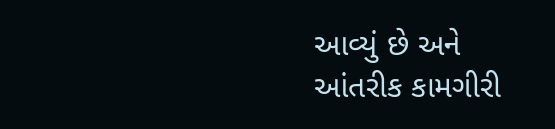આવ્યું છે અને આંતરીક કામગીરી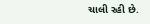ચાલી રહી છે.